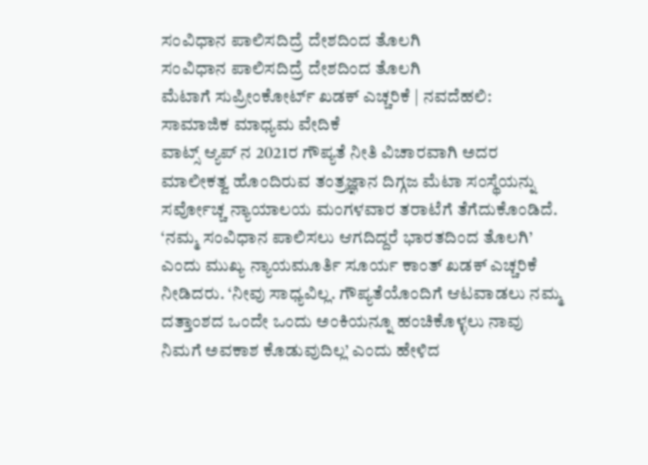ಸಂವಿಧಾನ ಪಾಲಿಸದಿದ್ರೆ ದೇಶದಿಂದ ತೊಲಗಿ
ಸಂವಿಧಾನ ಪಾಲಿಸದಿದ್ರೆ ದೇಶದಿಂದ ತೊಲಗಿ
ಮೆಟಾಗೆ ಸುಪ್ರೀಂಕೋರ್ಟ್ ಖಡಕ್ ಎಚ್ಚರಿಕೆ | ನವದೆಹಲಿ: ಸಾಮಾಜಿಕ ಮಾಧ್ಯಮ ವೇದಿಕೆ
ವಾಟ್ಸ್ ಆ್ಯಪ್ ನ 2021ರ ಗೌಪ್ಯತೆ ನೀತಿ ವಿಚಾರವಾಗಿ ಅದರ ಮಾಲೀಕತ್ವ ಹೊಂದಿರುವ ತಂತ್ರಜ್ಞಾನ ದಿಗ್ಗಜ ಮೆಟಾ ಸಂಸ್ಥೆಯನ್ನು ಸರ್ವೋಚ್ಚ ನ್ಯಾಯಾಲಯ ಮಂಗಳವಾರ ತರಾಟೆಗೆ ತೆಗೆದುಕೊಂಡಿದೆ. ‘ನಮ್ಮ ಸಂವಿಧಾನ ಪಾಲಿಸಲು ಆಗದಿದ್ದರೆ ಭಾರತದಿಂದ ತೊಲಗಿ’ ಎಂದು ಮುಖ್ಯ ನ್ಯಾಯಮೂರ್ತಿ ಸೂರ್ಯ ಕಾಂತ್ ಖಡಕ್ ಎಚ್ಚರಿಕೆ ನೀಡಿದರು. ‘ನೀವು ಸಾಧ್ಯವಿಲ್ಲ. ಗೌಪ್ಯತೆಯೊಂದಿಗೆ ಆಟವಾಡಲು ನಮ್ಮ ದತ್ತಾಂಶದ ಒಂದೇ ಒಂದು ಅಂಕಿಯನ್ನೂ ಹಂಚಿಕೊಳ್ಳಲು ನಾವು ನಿಮಗೆ ಅವಕಾಶ ಕೊಡುವುದಿಲ್ಲ’ ಎಂದು ಹೇಳಿದ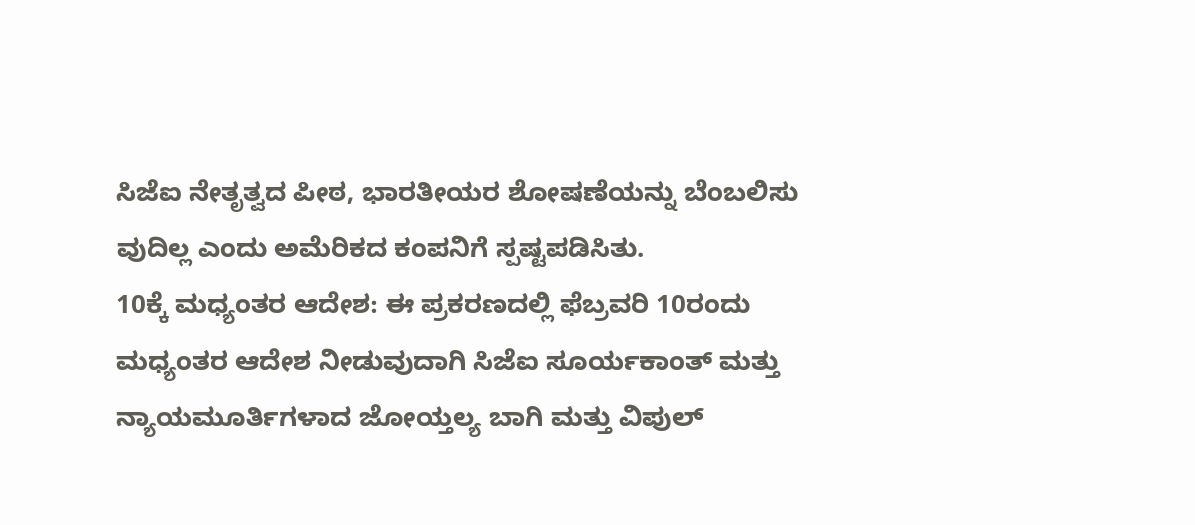ಸಿಜೆಐ ನೇತೃತ್ವದ ಪೀಠ, ಭಾರತೀಯರ ಶೋಷಣೆಯನ್ನು ಬೆಂಬಲಿಸು ವುದಿಲ್ಲ ಎಂದು ಅಮೆರಿಕದ ಕಂಪನಿಗೆ ಸ್ಪಷ್ಟಪಡಿಸಿತು.
10ಕ್ಕೆ ಮಧ್ಯಂತರ ಆದೇಶ: ಈ ಪ್ರಕರಣದಲ್ಲಿ ಫೆಬ್ರವರಿ 10ರಂದು ಮಧ್ಯಂತರ ಆದೇಶ ನೀಡುವುದಾಗಿ ಸಿಜೆಐ ಸೂರ್ಯಕಾಂತ್ ಮತ್ತು ನ್ಯಾಯಮೂರ್ತಿಗಳಾದ ಜೋಯ್ತಲ್ಯ ಬಾಗಿ ಮತ್ತು ವಿಪುಲ್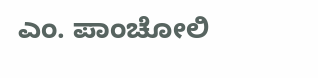ಎಂ. ಪಾಂಚೋಲಿ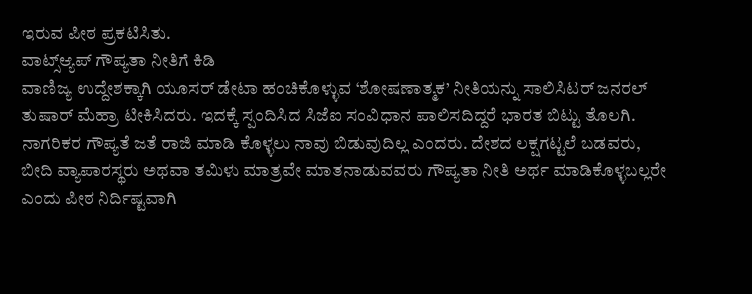ಇರುವ ಪೀಠ ಪ್ರಕಟಿಸಿತು.
ವಾಟ್ಸ್ಆ್ಯಪ್ ಗೌಪ್ಯತಾ ನೀತಿಗೆ ಕಿಡಿ
ವಾಣಿಜ್ಯ ಉದ್ದೇಶಕ್ಕಾಗಿ ಯೂಸರ್ ಡೇಟಾ ಹಂಚಿಕೊಳ್ಳುವ ‘ಶೋಷಣಾತ್ಮಕ’ ನೀತಿಯನ್ನು ಸಾಲಿಸಿಟರ್ ಜನರಲ್ ತುಷಾರ್ ಮೆಹ್ರಾ ಟೀಕಿಸಿದರು. ಇದಕ್ಕೆ ಸ್ಪಂದಿಸಿದ ಸಿಜೆಐ ಸಂವಿಧಾನ ಪಾಲಿಸದಿದ್ದರೆ ಭಾರತ ಬಿಟ್ಟು ತೊಲಗಿ. ನಾಗರಿಕರ ಗೌಪ್ಯತೆ ಜತೆ ರಾಜಿ ಮಾಡಿ ಕೊಳ್ಳಲು ನಾವು ಬಿಡುವುದಿಲ್ಲ ಎಂದರು. ದೇಶದ ಲಕ್ಷಗಟ್ಟಲೆ ಬಡವರು, ಬೀದಿ ವ್ಯಾಪಾರಸ್ಥರು ಅಥವಾ ತಮಿಳು ಮಾತ್ರವೇ ಮಾತನಾಡುವವರು ಗೌಪ್ಯತಾ ನೀತಿ ಅರ್ಥ ಮಾಡಿಕೊಳ್ಳಬಲ್ಲರೇ ಎಂದು ಪೀಠ ನಿರ್ದಿಷ್ಟವಾಗಿ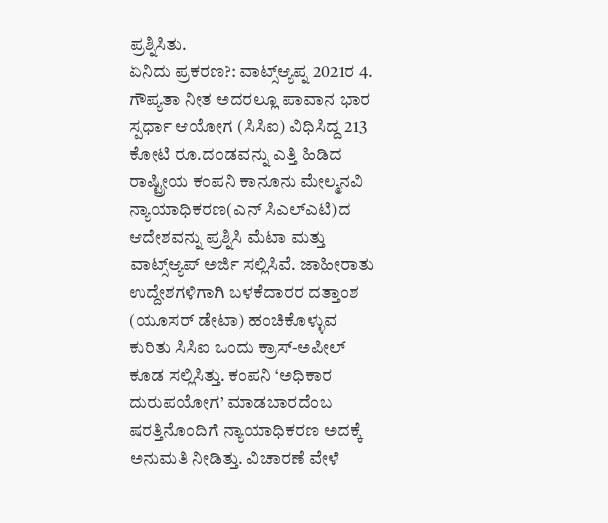ಪ್ರಶ್ನಿಸಿತು.
ಏನಿದು ಪ್ರಕರಣ?: ವಾಟ್ಸ್ಆ್ಯಪ್ನ 2021ರ 4. ಗೌಪ್ಯತಾ ನೀತ ಅದರಲ್ಲೂ ಪಾವಾನ ಭಾರ ಸ್ಪರ್ಧಾ ಆಯೋಗ (ಸಿಸಿಐ) ವಿಧಿಸಿದ್ದ 213 ಕೋಟಿ ರೂ.ದಂಡವನ್ನು ಎತ್ತಿ ಹಿಡಿದ ರಾಷ್ಟ್ರೀಯ ಕಂಪನಿ ಕಾನೂನು ಮೇಲ್ಮನವಿ ನ್ಯಾಯಾಧಿಕರಣ(ಎನ್ ಸಿಎಲ್ಎಟಿ)ದ ಆದೇಶವನ್ನು ಪ್ರಶ್ನಿಸಿ ಮೆಟಾ ಮತ್ತು ವಾಟ್ಸ್ಆ್ಯಪ್ ಅರ್ಜಿ ಸಲ್ಲಿಸಿವೆ. ಜಾಹೀರಾತು ಉದ್ದೇಶಗಳಿಗಾಗಿ ಬಳಕೆದಾರರ ದತ್ತಾಂಶ (ಯೂಸರ್ ಡೇಟಾ) ಹಂಚಿಕೊಳ್ಳುವ ಕುರಿತು ಸಿಸಿಐ ಒಂದು ಕ್ರಾಸ್-ಅಪೀಲ್ ಕೂಡ ಸಲ್ಲಿಸಿತ್ತು. ಕಂಪನಿ ‘ಅಧಿಕಾರ ದುರುಪಯೋಗ’ ಮಾಡಬಾರದೆಂಬ ಷರತ್ತಿನೊಂದಿಗೆ ನ್ಯಾಯಾಧಿಕರಣ ಅದಕ್ಕೆ ಅನುಮತಿ ನೀಡಿತ್ತು. ವಿಚಾರಣೆ ವೇಳೆ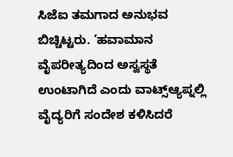ಸಿಜೆಐ ತಮಗಾದ ಅನುಭವ ಬಿಚ್ಚಿಟ್ಟರು. ‘ಹವಾಮಾನ ವೈಪರೀತ್ಯದಿಂದ ಅಸ್ವಸ್ಥತೆ ಉಂಟಾಗಿದೆ ಎಂದು ವಾಟ್ಸ್ಆ್ಯಪ್ನಲ್ಲಿ ವೈದ್ಯರಿಗೆ ಸಂದೇಶ ಕಳಿಸಿದರೆ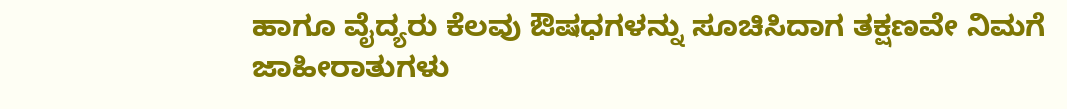ಹಾಗೂ ವೈದ್ಯರು ಕೆಲವು ಔಷಧಗಳನ್ನು ಸೂಚಿಸಿದಾಗ ತಕ್ಷಣವೇ ನಿಮಗೆ ಜಾಹೀರಾತುಗಳು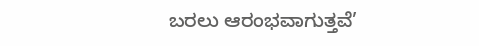ಬರಲು ಆರಂಭವಾಗುತ್ತವೆ’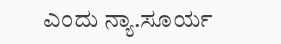ಎಂದು ನ್ಯಾ.ಸೂರ್ಯ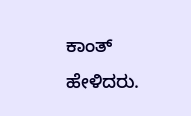ಕಾಂತ್ ಹೇಳಿದರು.